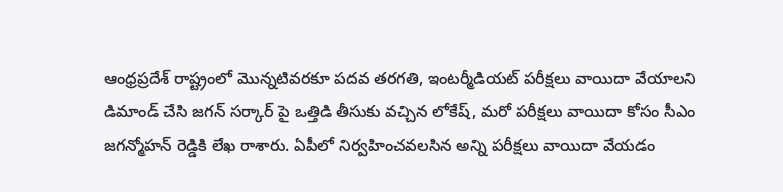ఆంధ్రప్రదేశ్ రాష్ట్రంలో మొన్నటివరకూ పదవ తరగతి, ఇంటర్మీడియట్ పరీక్షలు వాయిదా వేయాలని డిమాండ్ చేసి జగన్ సర్కార్ పై ఒత్తిడి తీసుకు వచ్చిన లోకేష్, మరో పరీక్షలు వాయిదా కోసం సీఎం జగన్మోహన్ రెడ్డికి లేఖ రాశారు. ఏపీలో నిర్వహించవలసిన అన్ని పరీక్షలు వాయిదా వేయడం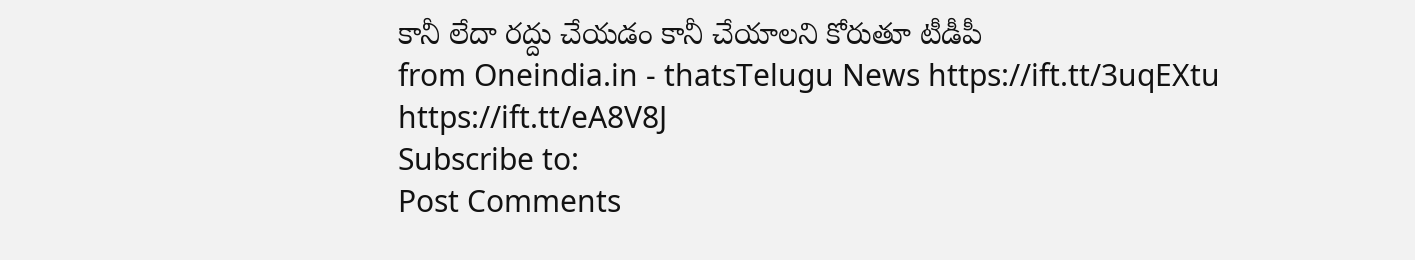కానీ లేదా రద్దు చేయడం కానీ చేయాలని కోరుతూ టీడీపీ
from Oneindia.in - thatsTelugu News https://ift.tt/3uqEXtu
https://ift.tt/eA8V8J
Subscribe to:
Post Comments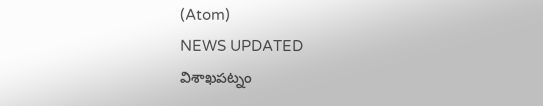(Atom)
NEWS UPDATED
విశాఖపట్నం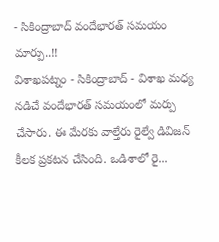- సికింద్రాబాద్ వందేభారత్ సమయం మార్పు..!!
విశాఖపట్నం - సికింద్రాబాద్ - విశాఖ మధ్య నడిచే వందేభారత్ సమయంలో మర్పు చేసారు. ఈ మేరకు వాల్తేరు రైల్వే డివిజన్ కీలక ప్రకటన చేసింది. ఒడిశాలో రై...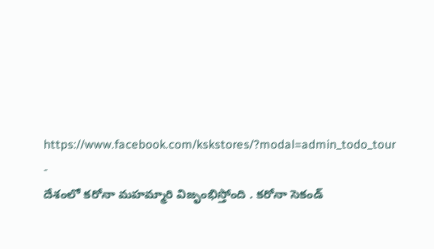https://www.facebook.com/kskstores/?modal=admin_todo_tour
-
దేశంలో కరోనా మహమ్మారి విజృంభిస్తోంది . కరోనా సెకండ్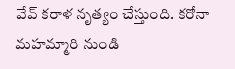వేవ్ కరాళ నృత్యం చేస్తుంది. కరోనా మహమ్మారి నుండి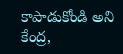కాపాడుకోండి అని కేంద్ర,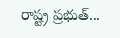రాష్ట్ర ప్రభుత్...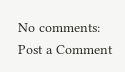No comments:
Post a Comment